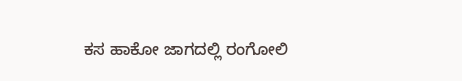ಕಸ ಹಾಕೋ ಜಾಗದಲ್ಲಿ ರಂಗೋಲಿ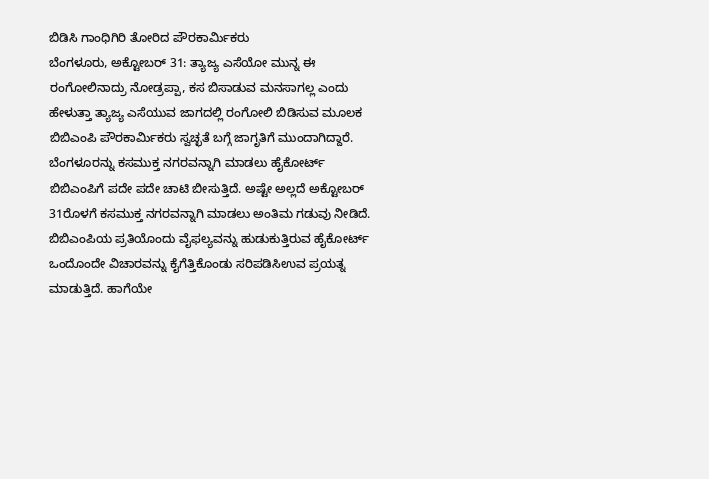ಬಿಡಿಸಿ ಗಾಂಧಿಗಿರಿ ತೋರಿದ ಪೌರಕಾರ್ಮಿಕರು
ಬೆಂಗಳೂರು, ಅಕ್ಟೋಬರ್ 31: ತ್ಯಾಜ್ಯ ಎಸೆಯೋ ಮುನ್ನ ಈ ರಂಗೋಲಿನಾದ್ರು ನೋಡ್ರಪ್ಪಾ, ಕಸ ಬಿಸಾಡುವ ಮನಸಾಗಲ್ಲ ಎಂದು ಹೇಳುತ್ತಾ ತ್ಯಾಜ್ಯ ಎಸೆಯುವ ಜಾಗದಲ್ಲಿ ರಂಗೋಲಿ ಬಿಡಿಸುವ ಮೂಲಕ ಬಿಬಿಎಂಪಿ ಪೌರಕಾರ್ಮಿಕರು ಸ್ವಚ್ಛತೆ ಬಗ್ಗೆ ಜಾಗೃತಿಗೆ ಮುಂದಾಗಿದ್ದಾರೆ.
ಬೆಂಗಳೂರನ್ನು ಕಸಮುಕ್ತ ನಗರವನ್ನಾಗಿ ಮಾಡಲು ಹೈಕೋರ್ಟ್ ಬಿಬಿಎಂಪಿಗೆ ಪದೇ ಪದೇ ಚಾಟಿ ಬೀಸುತ್ತಿದೆ. ಅಷ್ಟೇ ಅಲ್ಲದೆ ಅಕ್ಟೋಬರ್ 31ರೊಳಗೆ ಕಸಮುಕ್ತ ನಗರವನ್ನಾಗಿ ಮಾಡಲು ಅಂತಿಮ ಗಡುವು ನೀಡಿದೆ.
ಬಿಬಿಎಂಪಿಯ ಪ್ರತಿಯೊಂದು ವೈಫಲ್ಯವನ್ನು ಹುಡುಕುತ್ತಿರುವ ಹೈಕೋರ್ಟ್ ಒಂದೊಂದೇ ವಿಚಾರವನ್ನು ಕೈಗೆತ್ತಿಕೊಂಡು ಸರಿಪಡಿಸಿಉವ ಪ್ರಯತ್ನ ಮಾಡುತ್ತಿದೆ. ಹಾಗೆಯೇ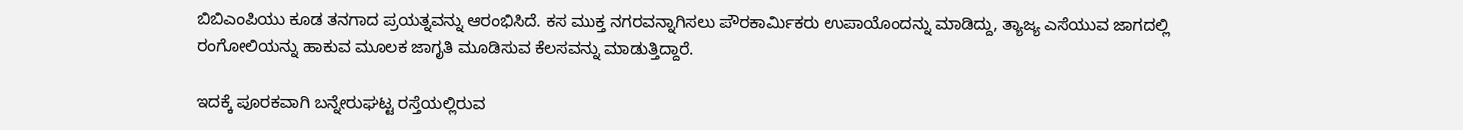ಬಿಬಿಎಂಪಿಯು ಕೂಡ ತನಗಾದ ಪ್ರಯತ್ನವನ್ನು ಆರಂಭಿಸಿದೆ. ಕಸ ಮುಕ್ತ ನಗರವನ್ನಾಗಿಸಲು ಪೌರಕಾರ್ಮಿಕರು ಉಪಾಯೊಂದನ್ನು ಮಾಡಿದ್ದು, ತ್ಯಾಜ್ಯ ಎಸೆಯುವ ಜಾಗದಲ್ಲಿ ರಂಗೋಲಿಯನ್ನು ಹಾಕುವ ಮೂಲಕ ಜಾಗೃತಿ ಮೂಡಿಸುವ ಕೆಲಸವನ್ನು ಮಾಡುತ್ತಿದ್ದಾರೆ.

ಇದಕ್ಕೆ ಪೂರಕವಾಗಿ ಬನ್ನೇರುಘಟ್ಟ ರಸ್ತೆಯಲ್ಲಿರುವ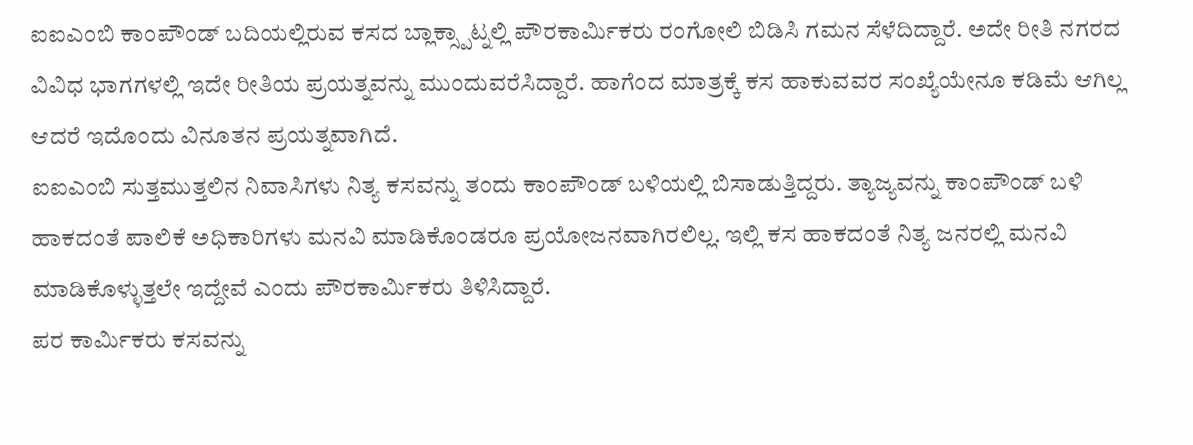ಐಐಎಂಬಿ ಕಾಂಪೌಂಡ್ ಬದಿಯಲ್ಲಿರುವ ಕಸದ ಬ್ಲಾಕ್ಸ್ಪಾಟ್ನಲ್ಲಿ ಪೌರಕಾರ್ಮಿಕರು ರಂಗೋಲಿ ಬಿಡಿಸಿ ಗಮನ ಸೆಳೆದಿದ್ದಾರೆ. ಅದೇ ರೀತಿ ನಗರದ ವಿವಿಧ ಭಾಗಗಳಲ್ಲಿ ಇದೇ ರೀತಿಯ ಪ್ರಯತ್ನವನ್ನು ಮುಂದುವರೆಸಿದ್ದಾರೆ. ಹಾಗೆಂದ ಮಾತ್ರಕ್ಕೆ ಕಸ ಹಾಕುವವರ ಸಂಖ್ಯೆಯೇನೂ ಕಡಿಮೆ ಆಗಿಲ್ಲ ಆದರೆ ಇದೊಂದು ವಿನೂತನ ಪ್ರಯತ್ನವಾಗಿದೆ.
ಐಐಎಂಬಿ ಸುತ್ತಮುತ್ತಲಿನ ನಿವಾಸಿಗಳು ನಿತ್ಯ ಕಸವನ್ನು ತಂದು ಕಾಂಪೌಂಡ್ ಬಳಿಯಲ್ಲಿ ಬಿಸಾಡುತ್ತಿದ್ದರು. ತ್ಯಾಜ್ಯವನ್ನು ಕಾಂಪೌಂಡ್ ಬಳಿ ಹಾಕದಂತೆ ಪಾಲಿಕೆ ಅಧಿಕಾರಿಗಳು ಮನವಿ ಮಾಡಿಕೊಂಡರೂ ಪ್ರಯೋಜನವಾಗಿರಲಿಲ್ಲ. ಇಲ್ಲಿ ಕಸ ಹಾಕದಂತೆ ನಿತ್ಯ ಜನರಲ್ಲಿ ಮನವಿ ಮಾಡಿಕೊಳ್ಳುತ್ತಲೇ ಇದ್ದೇವೆ ಎಂದು ಪೌರಕಾರ್ಮಿಕರು ತಿಳಿಸಿದ್ದಾರೆ.
ಪರ ಕಾರ್ಮಿಕರು ಕಸವನ್ನು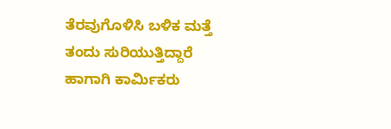ತೆರವುಗೊಳಿಸಿ ಬಳಿಕ ಮತ್ತೆ ತಂದು ಸುರಿಯುತ್ತಿದ್ದಾರೆ ಹಾಗಾಗಿ ಕಾರ್ಮಿಕರು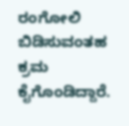ರಂಗೋಲಿ ಬಿಡಿಸುವಂತಹ ಕ್ರಮ ಕೈಗೊಂಡಿದ್ದಾರೆ.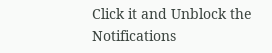Click it and Unblock the Notifications